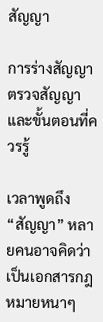สัญญา

การร่างสัญญา ตรวจสัญญา และขั้นตอนที่ควรรู้

เวลาพูดถึง “สัญญา” หลายคนอาจคิดว่าเป็นเอกสารกฎหมายหนาๆ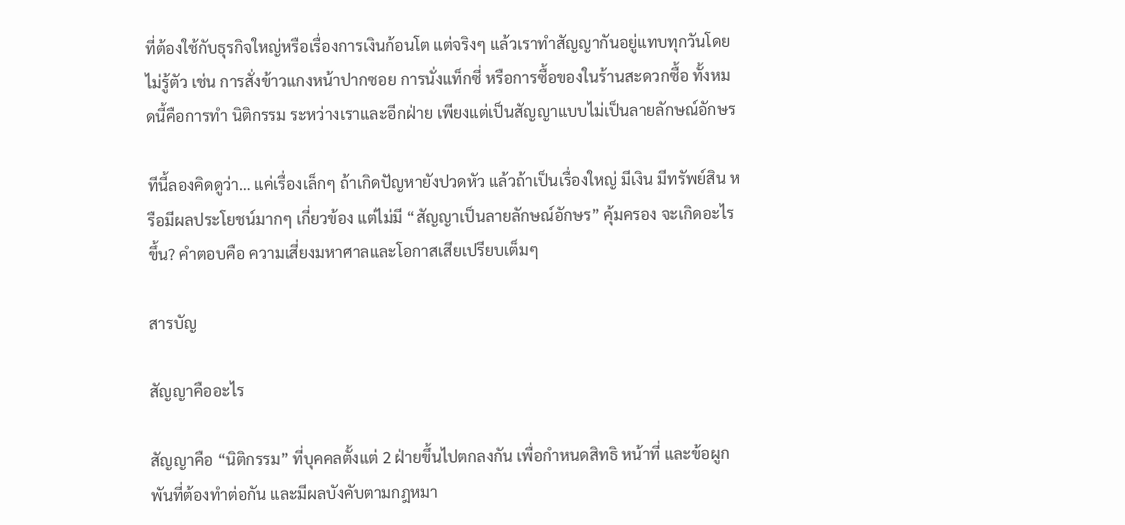ที่ต้องใช้กับธุรกิจใหญ่หรือเรื่องการเงินก้อนโต แต่จริงๆ แล้วเราทำสัญญากันอยู่แทบทุกวันโดยไม่รู้ตัว เช่น การสั่งข้าวแกงหน้าปากซอย การนั่งแท็กซี่ หรือการซื้อของในร้านสะดวกซื้อ ทั้งหมดนี้คือการทำ นิติกรรม ระหว่างเราและอีกฝ่าย เพียงแต่เป็นสัญญาแบบไม่เป็นลายลักษณ์อักษร

ทีนี้ลองคิดดูว่า… แค่เรื่องเล็กๆ ถ้าเกิดปัญหายังปวดหัว แล้วถ้าเป็นเรื่องใหญ่ มีเงิน มีทรัพย์สิน หรือมีผลประโยชน์มากๆ เกี่ยวข้อง แต่ไม่มี “สัญญาเป็นลายลักษณ์อักษร” คุ้มครอง จะเกิดอะไรขึ้น? คำตอบคือ ความเสี่ยงมหาศาลและโอกาสเสียเปรียบเต็มๆ

สารบัญ

สัญญาคืออะไร

สัญญาคือ “นิติกรรม” ที่บุคคลตั้งแต่ 2 ฝ่ายขึ้นไปตกลงกัน เพื่อกำหนดสิทธิ หน้าที่ และข้อผูกพันที่ต้องทำต่อกัน และมีผลบังคับตามกฎหมา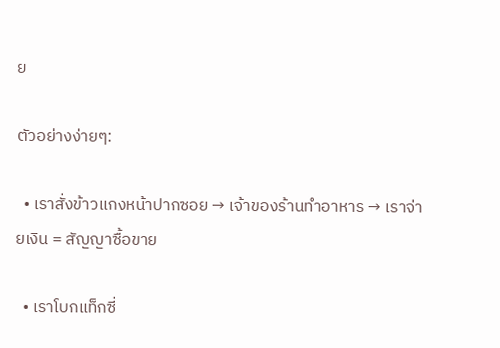ย

ตัวอย่างง่ายๆ:

  • เราสั่งข้าวแกงหน้าปากซอย → เจ้าของร้านทำอาหาร → เราจ่ายเงิน = สัญญาซื้อขาย

  • เราโบกแท็กซี่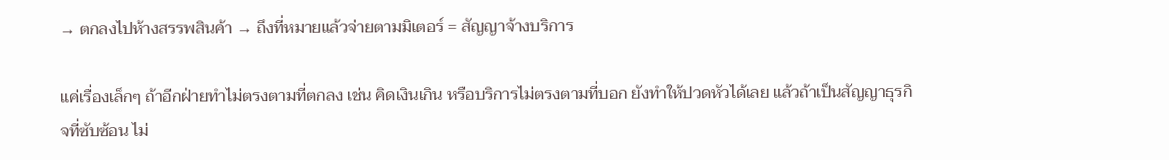→ ตกลงไปห้างสรรพสินค้า → ถึงที่หมายแล้วจ่ายตามมิเตอร์ = สัญญาจ้างบริการ

แค่เรื่องเล็กๆ ถ้าอีกฝ่ายทำไม่ตรงตามที่ตกลง เช่น คิดเงินเกิน หรือบริการไม่ตรงตามที่บอก ยังทำให้ปวดหัวได้เลย แล้วถ้าเป็นสัญญาธุรกิจที่ซับซ้อน ไม่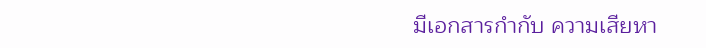มีเอกสารกำกับ ความเสียหา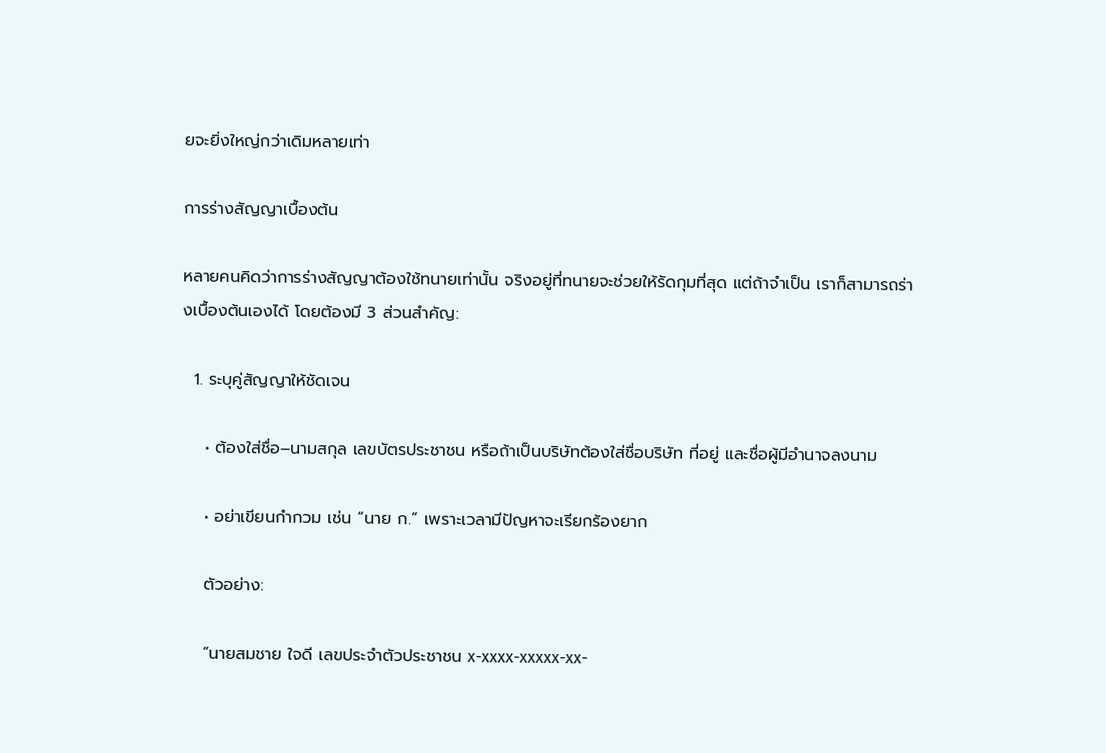ยจะยิ่งใหญ่กว่าเดิมหลายเท่า

การร่างสัญญาเบื้องต้น

หลายคนคิดว่าการร่างสัญญาต้องใช้ทนายเท่านั้น จริงอยู่ที่ทนายจะช่วยให้รัดกุมที่สุด แต่ถ้าจำเป็น เราก็สามารถร่างเบื้องต้นเองได้ โดยต้องมี 3 ส่วนสำคัญ:

  1. ระบุคู่สัญญาให้ชัดเจน

    • ต้องใส่ชื่อ–นามสกุล เลขบัตรประชาชน หรือถ้าเป็นบริษัทต้องใส่ชื่อบริษัท ที่อยู่ และชื่อผู้มีอำนาจลงนาม

    • อย่าเขียนกำกวม เช่น “นาย ก.” เพราะเวลามีปัญหาจะเรียกร้องยาก

    ตัวอย่าง:

    “นายสมชาย ใจดี เลขประจำตัวประชาชน x-xxxx-xxxxx-xx-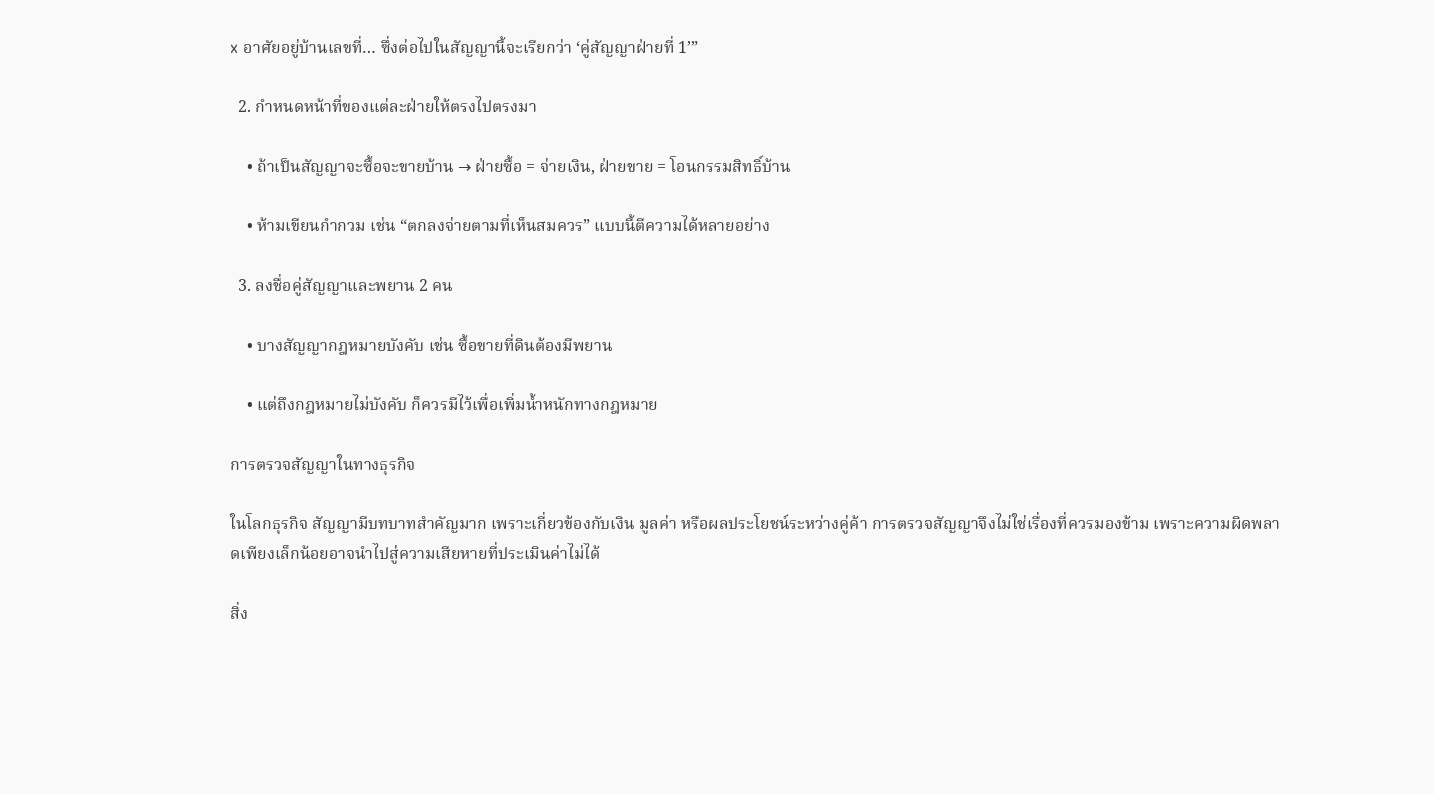x อาศัยอยู่บ้านเลขที่… ซึ่งต่อไปในสัญญานี้จะเรียกว่า ‘คู่สัญญาฝ่ายที่ 1’”

  2. กำหนดหน้าที่ของแต่ละฝ่ายให้ตรงไปตรงมา

    • ถ้าเป็นสัญญาจะซื้อจะขายบ้าน → ฝ่ายซื้อ = จ่ายเงิน, ฝ่ายขาย = โอนกรรมสิทธิ์บ้าน

    • ห้ามเขียนกำกวม เช่น “ตกลงจ่ายตามที่เห็นสมควร” แบบนี้ตีความได้หลายอย่าง

  3. ลงชื่อคู่สัญญาและพยาน 2 คน

    • บางสัญญากฎหมายบังคับ เช่น ซื้อขายที่ดินต้องมีพยาน

    • แต่ถึงกฎหมายไม่บังคับ ก็ควรมีไว้เพื่อเพิ่มน้ำหนักทางกฎหมาย

การตรวจสัญญาในทางธุรกิจ

ในโลกธุรกิจ สัญญามีบทบาทสำคัญมาก เพราะเกี่ยวข้องกับเงิน มูลค่า หรือผลประโยชน์ระหว่างคู่ค้า การตรวจสัญญาจึงไม่ใช่เรื่องที่ควรมองข้าม เพราะความผิดพลาดเพียงเล็กน้อยอาจนำไปสู่ความเสียหายที่ประเมินค่าไม่ได้

สิ่ง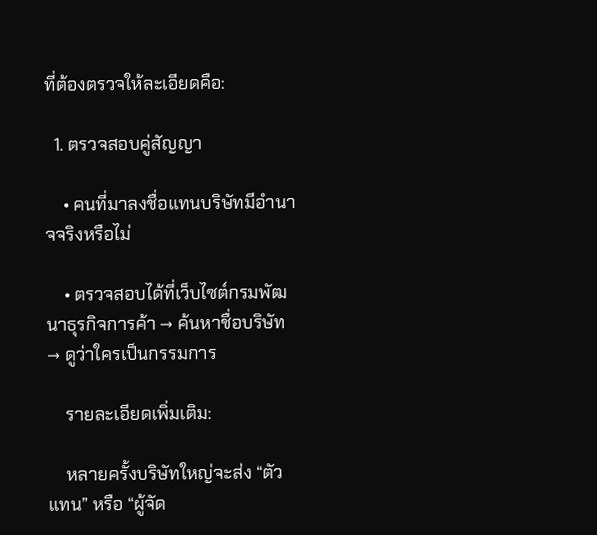ที่ต้องตรวจให้ละเอียดคือ:

  1. ตรวจสอบคู่สัญญา

    • คนที่มาลงชื่อแทนบริษัทมีอำนาจจริงหรือไม่

    • ตรวจสอบได้ที่เว็บไซต์กรมพัฒนาธุรกิจการค้า → ค้นหาชื่อบริษัท → ดูว่าใครเป็นกรรมการ

    รายละเอียดเพิ่มเติม:

    หลายครั้งบริษัทใหญ่จะส่ง “ตัวแทน” หรือ “ผู้จัด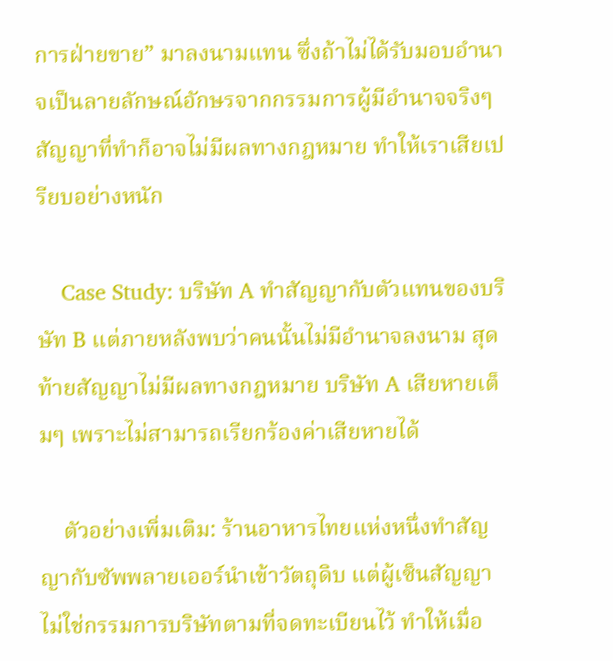การฝ่ายขาย” มาลงนามแทน ซึ่งถ้าไม่ได้รับมอบอำนาจเป็นลายลักษณ์อักษรจากกรรมการผู้มีอำนาจจริงๆ สัญญาที่ทำก็อาจไม่มีผลทางกฎหมาย ทำให้เราเสียเปรียบอย่างหนัก

    Case Study: บริษัท A ทำสัญญากับตัวแทนของบริษัท B แต่ภายหลังพบว่าคนนั้นไม่มีอำนาจลงนาม สุดท้ายสัญญาไม่มีผลทางกฎหมาย บริษัท A เสียหายเต็มๆ เพราะไม่สามารถเรียกร้องค่าเสียหายได้

    ตัวอย่างเพิ่มเติม: ร้านอาหารไทยแห่งหนึ่งทำสัญญากับซัพพลายเออร์นำเข้าวัตถุดิบ แต่ผู้เซ็นสัญญาไม่ใช่กรรมการบริษัทตามที่จดทะเบียนไว้ ทำให้เมื่อ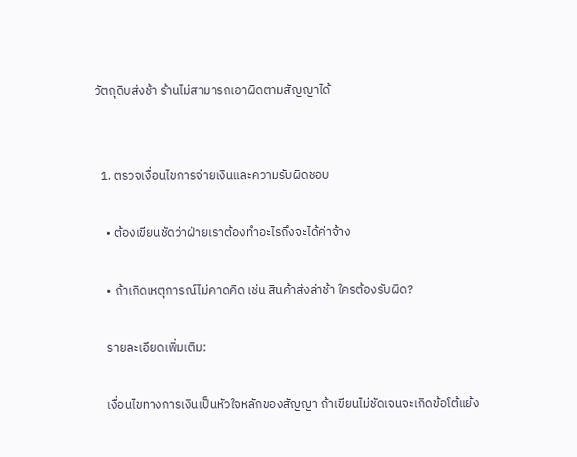วัตถุดิบส่งช้า ร้านไม่สามารถเอาผิดตามสัญญาได้


  1. ตรวจเงื่อนไขการจ่ายเงินและความรับผิดชอบ

    • ต้องเขียนชัดว่าฝ่ายเราต้องทำอะไรถึงจะได้ค่าจ้าง

    • ถ้าเกิดเหตุการณ์ไม่คาดคิด เช่น สินค้าส่งล่าช้า ใครต้องรับผิด?

    รายละเอียดเพิ่มเติม:

    เงื่อนไขทางการเงินเป็นหัวใจหลักของสัญญา ถ้าเขียนไม่ชัดเจนจะเกิดข้อโต้แย้ง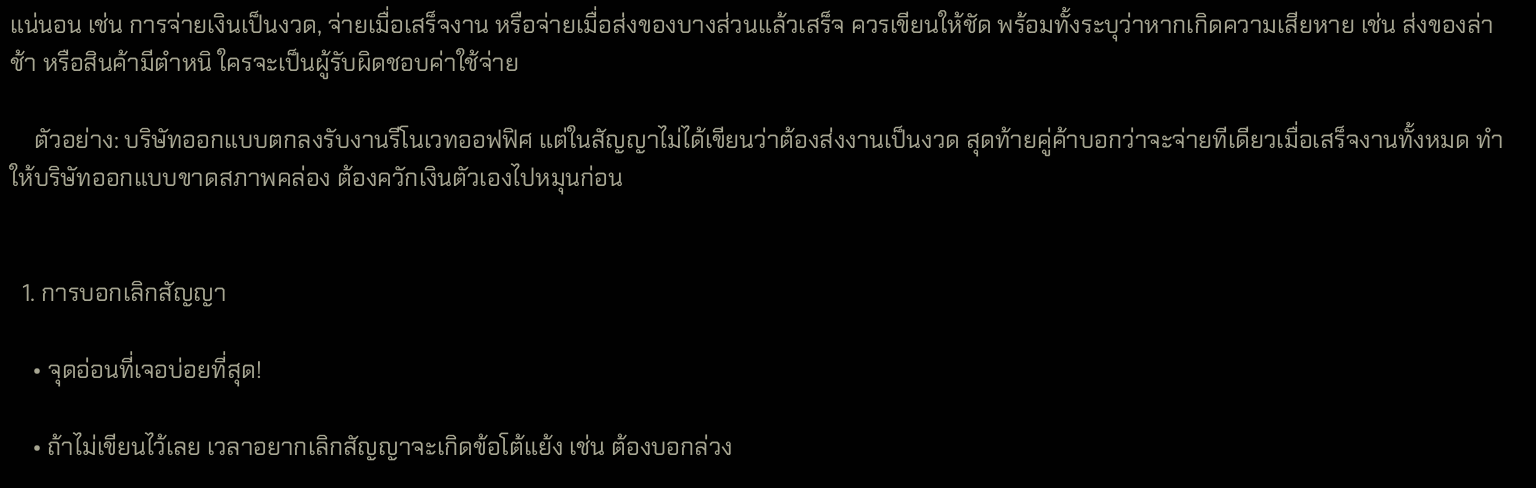แน่นอน เช่น การจ่ายเงินเป็นงวด, จ่ายเมื่อเสร็จงาน หรือจ่ายเมื่อส่งของบางส่วนแล้วเสร็จ ควรเขียนให้ชัด พร้อมทั้งระบุว่าหากเกิดความเสียหาย เช่น ส่งของล่าช้า หรือสินค้ามีตำหนิ ใครจะเป็นผู้รับผิดชอบค่าใช้จ่าย

    ตัวอย่าง: บริษัทออกแบบตกลงรับงานรีโนเวทออฟฟิศ แต่ในสัญญาไม่ได้เขียนว่าต้องส่งงานเป็นงวด สุดท้ายคู่ค้าบอกว่าจะจ่ายทีเดียวเมื่อเสร็จงานทั้งหมด ทำให้บริษัทออกแบบขาดสภาพคล่อง ต้องควักเงินตัวเองไปหมุนก่อน


  1. การบอกเลิกสัญญา

    • จุดอ่อนที่เจอบ่อยที่สุด!

    • ถ้าไม่เขียนไว้เลย เวลาอยากเลิกสัญญาจะเกิดข้อโต้แย้ง เช่น ต้องบอกล่วง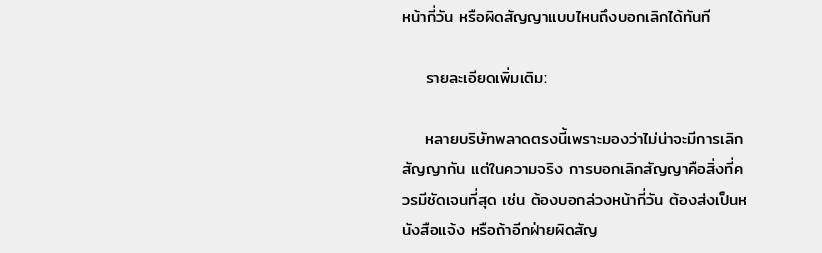หน้ากี่วัน หรือผิดสัญญาแบบไหนถึงบอกเลิกได้ทันที

    รายละเอียดเพิ่มเติม:

    หลายบริษัทพลาดตรงนี้เพราะมองว่าไม่น่าจะมีการเลิกสัญญากัน แต่ในความจริง การบอกเลิกสัญญาคือสิ่งที่ควรมีชัดเจนที่สุด เช่น ต้องบอกล่วงหน้ากี่วัน ต้องส่งเป็นหนังสือแจ้ง หรือถ้าอีกฝ่ายผิดสัญ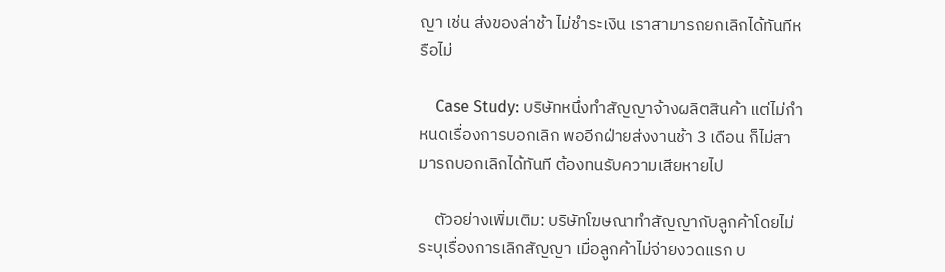ญา เช่น ส่งของล่าช้า ไม่ชำระเงิน เราสามารถยกเลิกได้ทันทีหรือไม่

    Case Study: บริษัทหนึ่งทำสัญญาจ้างผลิตสินค้า แต่ไม่กำหนดเรื่องการบอกเลิก พออีกฝ่ายส่งงานช้า 3 เดือน ก็ไม่สามารถบอกเลิกได้ทันที ต้องทนรับความเสียหายไป

    ตัวอย่างเพิ่มเติม: บริษัทโฆษณาทำสัญญากับลูกค้าโดยไม่ระบุเรื่องการเลิกสัญญา เมื่อลูกค้าไม่จ่ายงวดแรก บ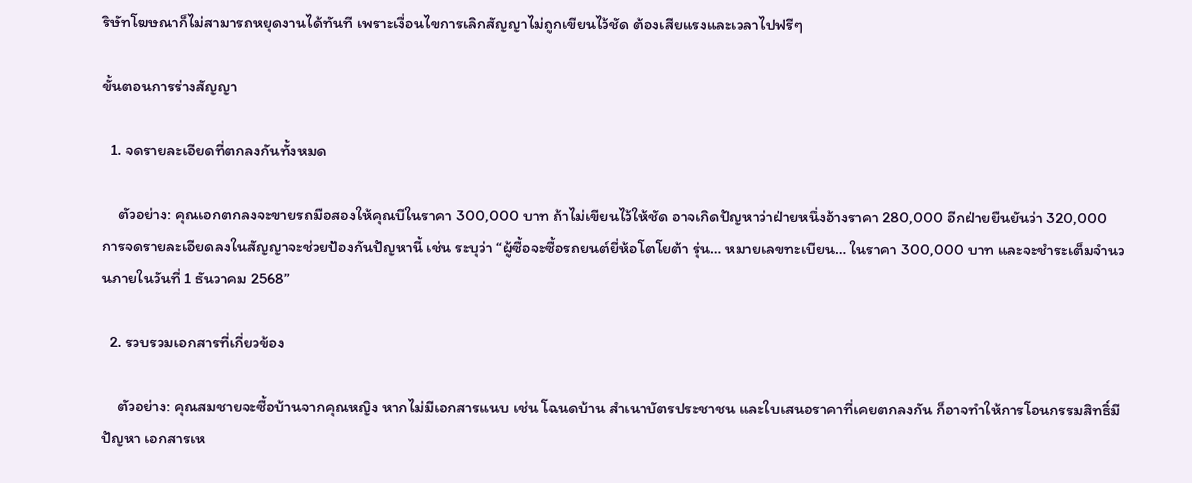ริษัทโฆษณาก็ไม่สามารถหยุดงานได้ทันที เพราะเงื่อนไขการเลิกสัญญาไม่ถูกเขียนไว้ชัด ต้องเสียแรงและเวลาไปฟรีๆ

ขั้นตอนการร่างสัญญา

  1. จดรายละเอียดที่ตกลงกันทั้งหมด

    ตัวอย่าง: คุณเอกตกลงจะขายรถมือสองให้คุณบีในราคา 300,000 บาท ถ้าไม่เขียนไว้ให้ชัด อาจเกิดปัญหาว่าฝ่ายหนึ่งอ้างราคา 280,000 อีกฝ่ายยืนยันว่า 320,000 การจดรายละเอียดลงในสัญญาจะช่วยป้องกันปัญหานี้ เช่น ระบุว่า “ผู้ซื้อจะซื้อรถยนต์ยี่ห้อโตโยต้า รุ่น… หมายเลขทะเบียน… ในราคา 300,000 บาท และจะชำระเต็มจำนวนภายในวันที่ 1 ธันวาคม 2568”

  2. รวบรวมเอกสารที่เกี่ยวข้อง

    ตัวอย่าง: คุณสมชายจะซื้อบ้านจากคุณหญิง หากไม่มีเอกสารแนบ เช่น โฉนดบ้าน สำเนาบัตรประชาชน และใบเสนอราคาที่เคยตกลงกัน ก็อาจทำให้การโอนกรรมสิทธิ์มีปัญหา เอกสารเห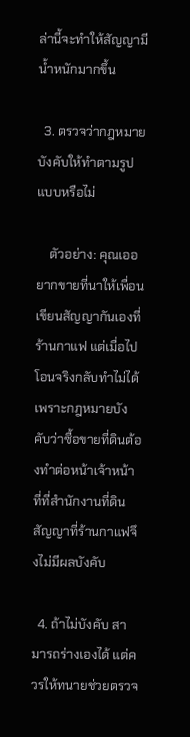ล่านี้จะทำให้สัญญามีน้ำหนักมากขึ้น

  3. ตรวจว่ากฎหมายบังคับให้ทำตามรูปแบบหรือไม่

    ตัวอย่าง: คุณเออยากขายที่นาให้เพื่อน เขียนสัญญากันเองที่ร้านกาแฟ แต่เมื่อไปโอนจริงกลับทำไม่ได้ เพราะกฎหมายบังคับว่าซื้อขายที่ดินต้องทำต่อหน้าเจ้าหน้าที่ที่สำนักงานที่ดิน สัญญาที่ร้านกาแฟจึงไม่มีผลบังคับ

  4. ถ้าไม่บังคับ สามารถร่างเองได้ แต่ควรให้ทนายช่วยตรวจ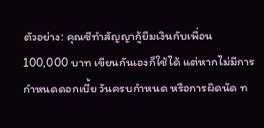ตัวอย่าง: คุณซีทำสัญญากู้ยืมเงินกับเพื่อน 100,000 บาท เขียนกันเองก็ใช้ได้ แต่หากไม่มีการกำหนดดอกเบี้ย วันครบกำหนด หรือการผิดนัด ท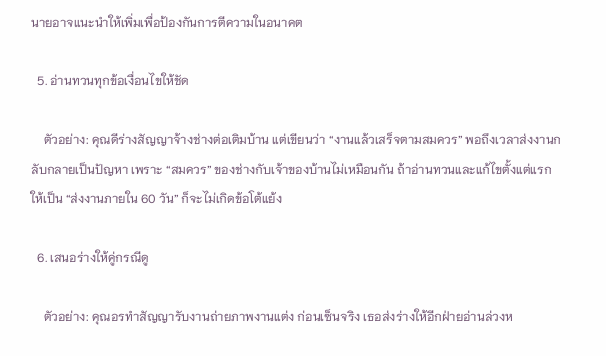นายอาจแนะนำให้เพิ่มเพื่อป้องกันการตีความในอนาคต

  5. อ่านทวนทุกข้อเงื่อนไขให้ชัด

    ตัวอย่าง: คุณดีร่างสัญญาจ้างช่างต่อเติมบ้าน แต่เขียนว่า “งานแล้วเสร็จตามสมควร” พอถึงเวลาส่งงานกลับกลายเป็นปัญหา เพราะ “สมควร” ของช่างกับเจ้าของบ้านไม่เหมือนกัน ถ้าอ่านทวนและแก้ไขตั้งแต่แรกให้เป็น “ส่งงานภายใน 60 วัน” ก็จะไม่เกิดข้อโต้แย้ง

  6. เสนอร่างให้คู่กรณีดู

    ตัวอย่าง: คุณอรทำสัญญารับงานถ่ายภาพงานแต่ง ก่อนเซ็นจริง เธอส่งร่างให้อีกฝ่ายอ่านล่วงห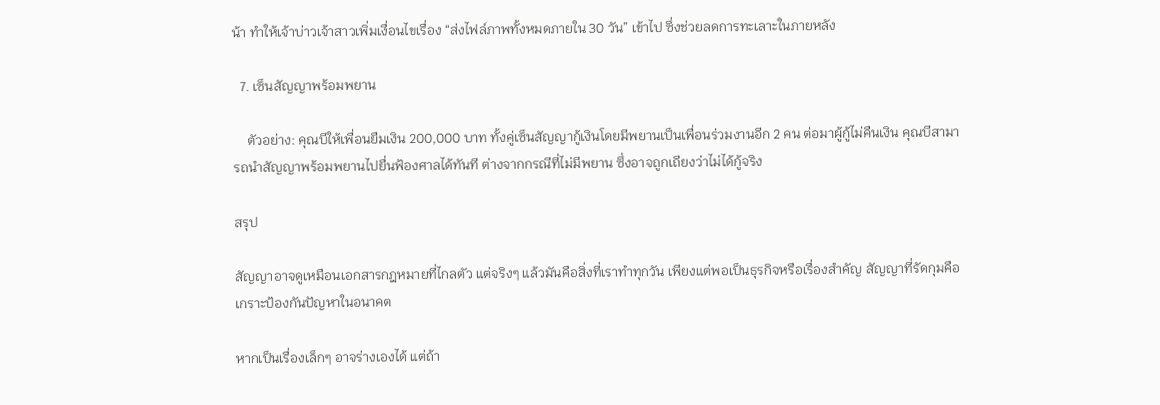น้า ทำให้เจ้าบ่าวเจ้าสาวเพิ่มเงื่อนไขเรื่อง “ส่งไฟล์ภาพทั้งหมดภายใน 30 วัน” เข้าไป ซึ่งช่วยลดการทะเลาะในภายหลัง

  7. เซ็นสัญญาพร้อมพยาน

    ตัวอย่าง: คุณบีให้เพื่อนยืมเงิน 200,000 บาท ทั้งคู่เซ็นสัญญากู้เงินโดยมีพยานเป็นเพื่อนร่วมงานอีก 2 คน ต่อมาผู้กู้ไม่คืนเงิน คุณบีสามารถนำสัญญาพร้อมพยานไปยื่นฟ้องศาลได้ทันที ต่างจากกรณีที่ไม่มีพยาน ซึ่งอาจถูกเถียงว่าไม่ได้กู้จริง

สรุป

สัญญาอาจดูเหมือนเอกสารกฎหมายที่ไกลตัว แต่จริงๆ แล้วมันคือสิ่งที่เราทำทุกวัน เพียงแต่พอเป็นธุรกิจหรือเรื่องสำคัญ สัญญาที่รัดกุมคือเกราะป้องกันปัญหาในอนาคต

หากเป็นเรื่องเล็กๆ อาจร่างเองได้ แต่ถ้า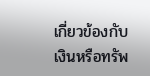เกี่ยวข้องกับเงินหรือทรัพ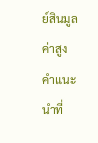ย์สินมูลค่าสูง คำแนะนำที่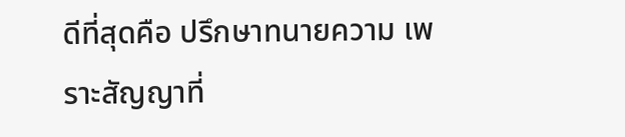ดีที่สุดคือ ปรึกษาทนายความ เพราะสัญญาที่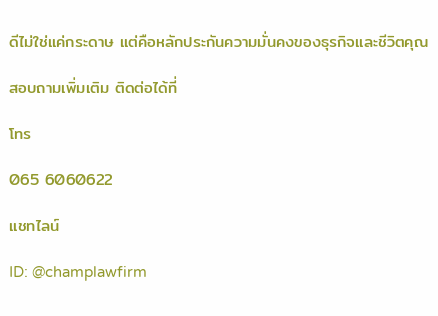ดีไม่ใช่แค่กระดาษ แต่คือหลักประกันความมั่นคงของธุรกิจและชีวิตคุณ

สอบถามเพิ่มเติม ติดต่อได้ที่

โทร

065 6060622

แชทไลน์

ID: @champlawfirm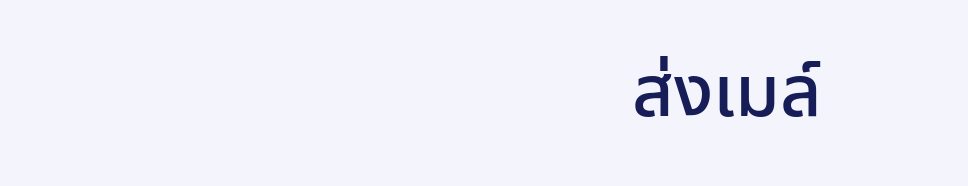ส่งเมล์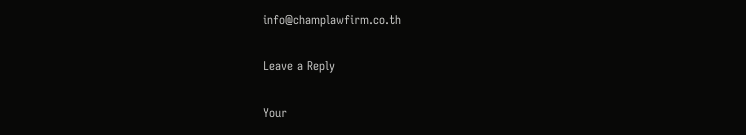info@champlawfirm.co.th

Leave a Reply

Your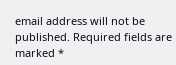email address will not be published. Required fields are marked *